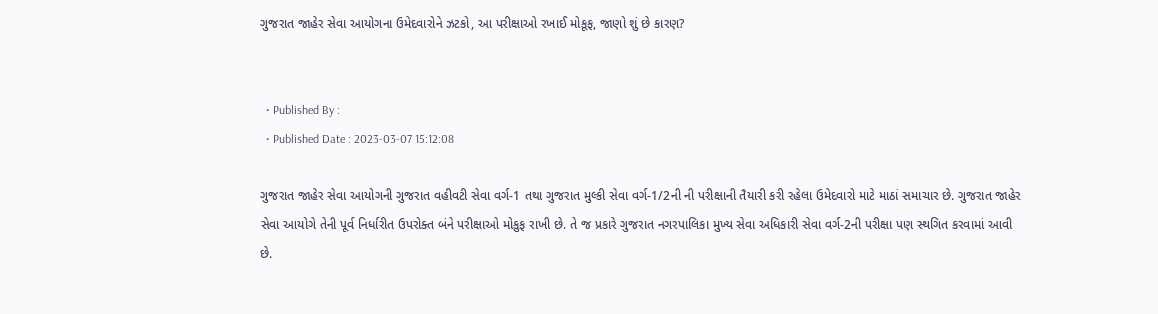ગુજરાત જાહેર સેવા આયોગના ઉમેદવારોને ઝટકો, આ પરીક્ષાઓ રખાઈ મોકૂફ, જાણો શું છે કારણ?


  • Published By :
  • Published Date : 2023-03-07 15:12:08

ગુજરાત જાહેર સેવા આયોગની ગુજરાત વહીવટી સેવા વર્ગ-1 તથા ગુજરાત મુલ્કી સેવા વર્ગ-1/2ની ની પરીક્ષાની તૈયારી કરી રહેલા ઉમેદવારો માટે માઠાં સમાચાર છે. ગુજરાત જાહેર સેવા આયોગે તેની પૂર્વ નિર્ધારીત ઉપરોક્ત બંને પરીક્ષાઓ મોકુફ રાખી છે. તે જ પ્રકારે ગુજરાત નગરપાલિકા મુખ્ય સેવા અધિકારી સેવા વર્ગ-2ની પરીક્ષા પણ સ્થગિત કરવામાં આવી છે.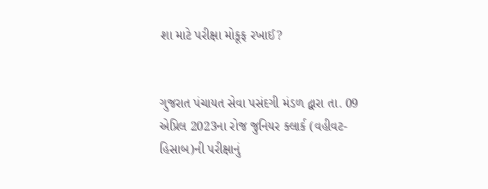શા માટે પરીક્ષા મોકૂફ રખાઈ?


ગુજરાત પંચાયત સેવા પસંદગી મંડળ દ્વારા તા. 09 એપ્રિલ 2023ના રોજ જુનિયર ક્લાર્ક (વહીવટ-હિસાબ)ની પરીક્ષાનું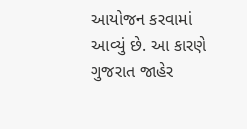આયોજન કરવામાં આવ્યું છે. આ કારણે ગુજરાત જાહેર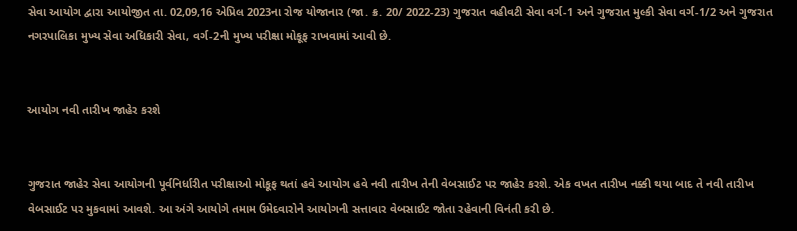સેવા આયોગ દ્વારા આયોજીત તા. 02,09,16 એપ્રિલ 2023ના રોજ યોજાનાર (જા. ક્ર. 20/ 2022-23) ગુજરાત વહીવટી સેવા વર્ગ-1 અને ગુજરાત મુલ્કી સેવા વર્ગ-1/2 અને ગુજરાત નગરપાલિકા મુખ્ય સેવા અધિકારી સેવા, વર્ગ-2ની મુખ્ય પરીક્ષા મોકૂફ રાખવામાં આવી છે.


આયોગ નવી તારીખ જાહેર કરશે


ગુજરાત જાહેર સેવા આયોગની પૂર્વનિર્ધારીત પરીક્ષાઓ મોકૂફ થતાં હવે આયોગ હવે નવી તારીખ તેની વેબસાઈટ પર જાહેર કરશે. એક વખત તારીખ નક્કી થયા બાદ તે નવી તારીખ વેબસાઈટ પર મુકવામાં આવશે. આ અંગે આયોગે તમામ ઉમેદવારોને આયોગની સત્તાવાર વેબસાઈટ જોતા રહેવાની વિનંતી કરી છે.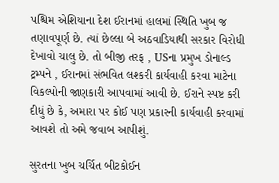પશ્ચિમ એશિયાના દેશ ઈરાનમાં હાલમાં સ્થિતિ ખુબ જ તણાવપૂર્ણ છે. ત્યાં છેલ્લા બે અઠવાડિયાથી સરકાર વિરોધી દેખાવો ચાલુ છે. તો બીજી તરફ , USના પ્રમુખ ડોનાલ્ડ ટ્રમ્પને , ઈરાનમાં સંભવિત લશ્કરી કાર્યવાહી કરવા માટેના વિકલ્પોની જાણકારી આપવામાં આવી છે. ઈરાને સ્પષ્ટ કરી દીધું છે કે, અમારા પર કોઈ પણ પ્રકારની કાર્યવાહી કરવામાં આવશે તો અમે જવાબ આપીશું.

સુરતના ખુબ ચર્ચિત બીટકોઈન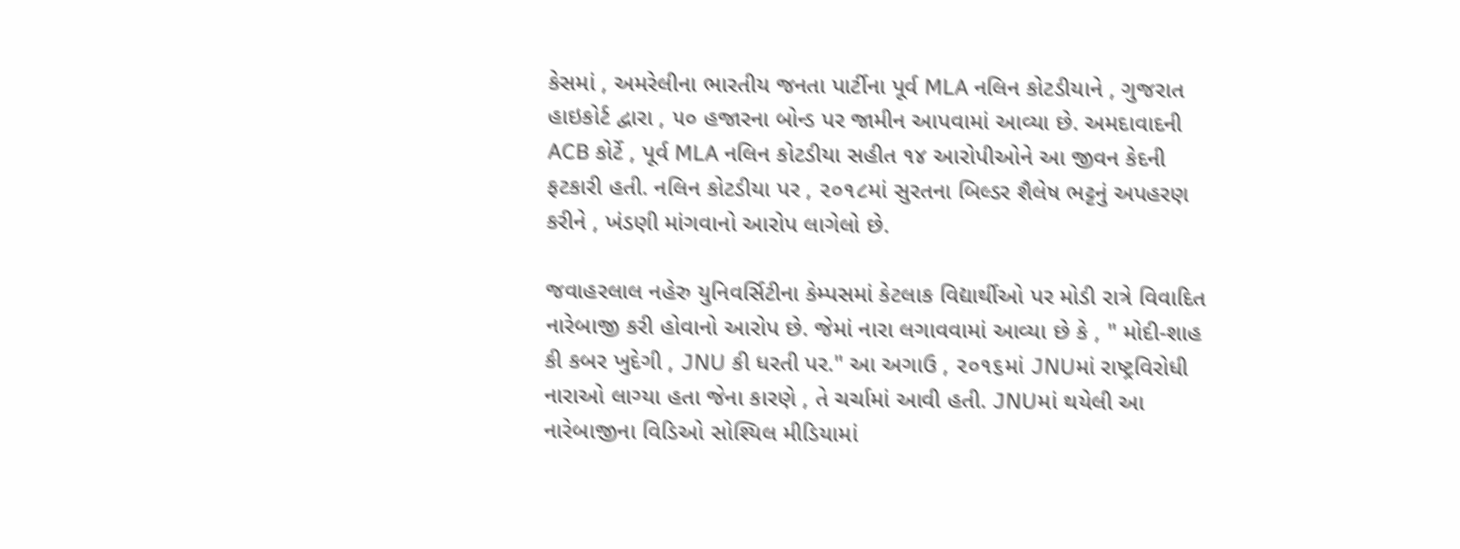કેસમાં , અમરેલીના ભારતીય જનતા પાર્ટીના પૂર્વ MLA નલિન કોટડીયાને , ગુજરાત હાઇકોર્ટ દ્વારા , ૫૦ હજારના બોન્ડ પર જામીન આપવામાં આવ્યા છે. અમદાવાદની ACB કોર્ટે , પૂર્વ MLA નલિન કોટડીયા સહીત ૧૪ આરોપીઓને આ જીવન કેદની ફટકારી હતી. નલિન કોટડીયા પર , ૨૦૧૮માં સુરતના બિલ્ડર શૈલેષ ભટ્ટનું અપહરણ કરીને , ખંડણી માંગવાનો આરોપ લાગેલો છે.

જવાહરલાલ નહેરુ યુનિવર્સિટીના કેમ્પસમાં કેટલાક વિદ્યાર્થીઓ પર મોડી રાત્રે વિવાદિત નારેબાજી કરી હોવાનો આરોપ છે. જેમાં નારા લગાવવામાં આવ્યા છે કે , " મોદી-શાહ કી કબર ખુદેગી , JNU કી ધરતી પર." આ અગાઉ , ૨૦૧૬માં JNUમાં રાષ્ટ્રવિરોધી નારાઓ લાગ્યા હતા જેના કારણે , તે ચર્ચામાં આવી હતી. JNUમાં થયેલી આ નારેબાજીના વિડિઓ સોશ્યિલ મીડિયામાં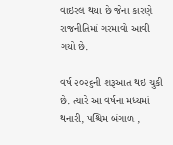વાઇરલ થયા છે જેના કારણે રાજનીતિમાં ગરમાવો આવી ગયો છે.

વર્ષ ૨૦૨૬ની શરૂઆત થઇ ચુકી છે. ત્યારે આ વર્ષના મધ્યમાં થનારી, પશ્ચિમ બંગાળ ,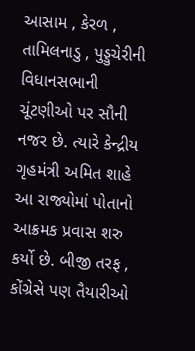આસામ , કેરળ , તામિલનાડુ , પુડ્ડુચેરીની વિધાનસભાની ચૂંટણીઓ પર સૌની નજર છે. ત્યારે કેન્દ્રીય ગૃહમંત્રી અમિત શાહે આ રાજ્યોમાં પોતાનો આક્રમક પ્રવાસ શરુ કર્યો છે. બીજી તરફ , કોંગ્રેસે પણ તૈયારીઓ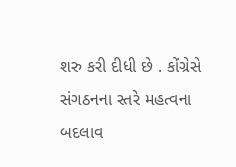શરુ કરી દીધી છે . કોંગ્રેસે સંગઠનના સ્તરે મહત્વના બદલાવ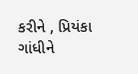કરીને , પ્રિયંકા ગાંધીને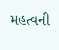મહત્વની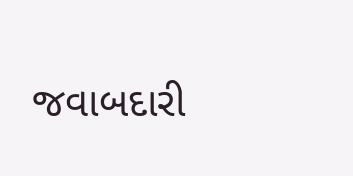જવાબદારી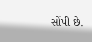સોંપી છે.